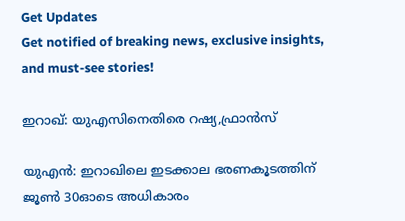Get Updates
Get notified of breaking news, exclusive insights, and must-see stories!

ഇറാഖ്: യുഎസിനെതിരെ റഷ്യ,ഫ്രാന്‍സ്

യുഎന്‍: ഇറാഖിലെ ഇടക്കാല ഭരണകൂടത്തിന് ജൂണ്‍ 30ഓടെ അധികാരം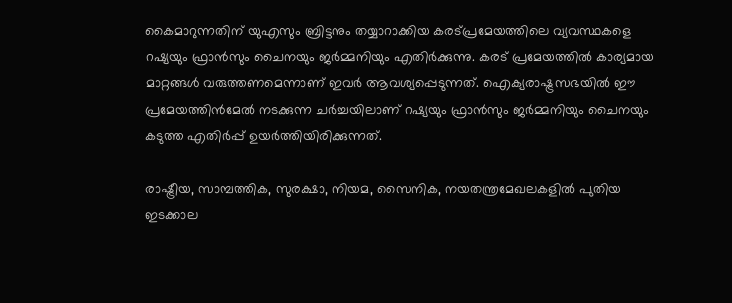കൈമാറുന്നതിന് യുഎസും ബ്രിട്ടനും തയ്യാറാക്കിയ കരട്പ്രമേയത്തിലെ വ്യവസ്ഥകളെ റഷ്യയും ഫ്രാന്‍സും ചൈനയും ജര്‍മ്മനിയും എതിര്‍ക്കുന്നു. കരട് പ്രമേയത്തില്‍ കാര്യമായ മാറ്റങ്ങള്‍ വരുത്തണമെന്നാണ് ഇവര്‍ ആവശ്യപ്പെടുന്നത്. ഐക്യരാഷ്ട്രസഭയില്‍ ഈ പ്രമേയത്തിന്‍മേല്‍ നടക്കുന്ന ചര്‍ച്ചയിലാണ് റഷ്യയും ഫ്രാന്‍സും ജര്‍മ്മനിയും ചൈനയും കടുത്ത എതിര്‍പ്പ് ഉയര്‍ത്തിയിരിക്കുന്നത്.

രാഷ്ട്രീയ, സാമ്പത്തിക, സുരക്ഷാ, നിയമ, സൈനിക, നയതന്ത്രമേഖലകളില്‍ പുതിയ ഇടക്കാല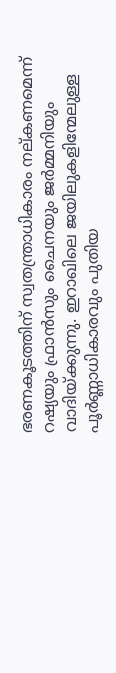ഭരണകൂടത്തിന് സ്വതന്ത്രാധികാരം നല്കണമെന്ന് റഷ്യയും ഫ്രാന്‍സും ചൈനയും ജര്‍മ്മനിയും വാദിയ്ക്കുന്നു. ഇറാഖിലെ ജയിലുകളിന്മേലുള്ള പൂര്‍ണ്ണാധികാരവും പുതിയ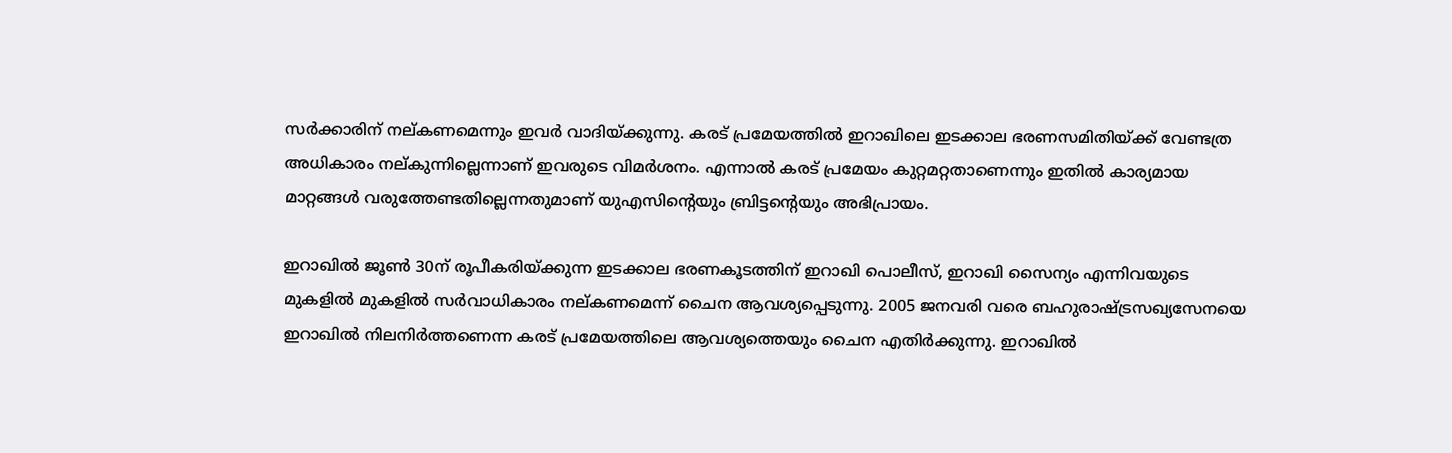സര്‍ക്കാരിന് നല്കണമെന്നും ഇവര്‍ വാദിയ്ക്കുന്നു. കരട് പ്രമേയത്തില്‍ ഇറാഖിലെ ഇടക്കാല ഭരണസമിതിയ്ക്ക് വേണ്ടത്ര അധികാരം നല്കുന്നില്ലെന്നാണ് ഇവരുടെ വിമര്‍ശനം. എന്നാല്‍ കരട് പ്രമേയം കുറ്റമറ്റതാണെന്നും ഇതില്‍ കാര്യമായ മാറ്റങ്ങള്‍ വരുത്തേണ്ടതില്ലെന്നതുമാണ് യുഎസിന്റെയും ബ്രിട്ടന്റെയും അഭിപ്രായം.

ഇറാഖില്‍ ജൂണ്‍ 30ന് രൂപീകരിയ്ക്കുന്ന ഇടക്കാല ഭരണകൂടത്തിന് ഇറാഖി പൊലീസ്, ഇറാഖി സൈന്യം എന്നിവയുടെ മുകളില്‍ മുകളില്‍ സര്‍വാധികാരം നല്കണമെന്ന് ചൈന ആവശ്യപ്പെടുന്നു. 2005 ജനവരി വരെ ബഹുരാഷ്ട്രസഖ്യസേനയെ ഇറാഖില്‍ നിലനിര്‍ത്തണെന്ന കരട് പ്രമേയത്തിലെ ആവശ്യത്തെയും ചൈന എതിര്‍ക്കുന്നു. ഇറാഖില്‍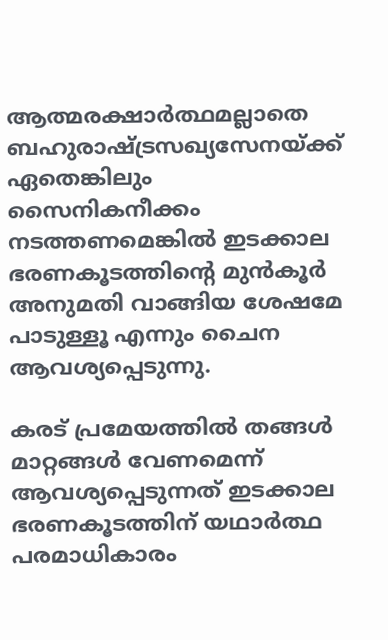ആത്മരക്ഷാര്‍ത്ഥമല്ലാതെ ബഹുരാഷ്ട്രസഖ്യസേനയ്ക്ക് ഏതെങ്കിലും സൈനികനീക്കം നടത്തണമെങ്കില്‍ ഇടക്കാല ഭരണകൂടത്തിന്റെ മുന്‍കൂര്‍ അനുമതി വാങ്ങിയ ശേഷമേ പാടുള്ളൂ എന്നും ചൈന ആവശ്യപ്പെടുന്നു.

കരട് പ്രമേയത്തില്‍ തങ്ങള്‍ മാറ്റങ്ങള്‍ വേണമെന്ന് ആവശ്യപ്പെടുന്നത് ഇടക്കാല ഭരണകൂടത്തിന് യഥാര്‍ത്ഥ പരമാധികാരം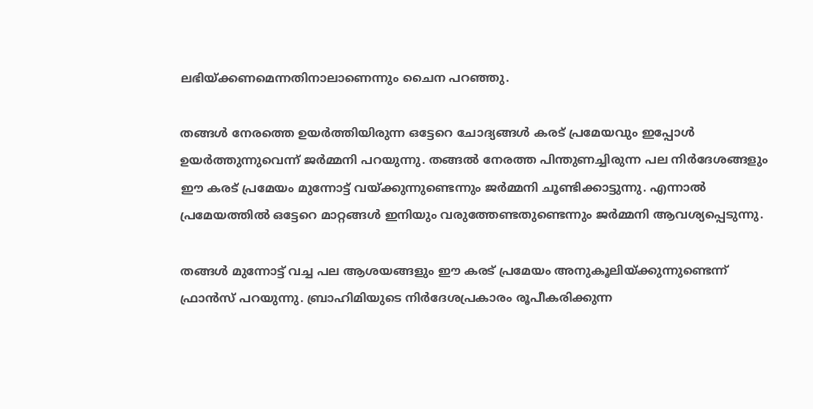ലഭിയ്ക്കണമെന്നതിനാലാണെന്നും ചൈന പറഞ്ഞു.

തങ്ങള്‍ നേരത്തെ ഉയര്‍ത്തിയിരുന്ന ഒട്ടേറെ ചോദ്യങ്ങള്‍ കരട് പ്രമേയവും ഇപ്പോള്‍ ഉയര്‍ത്തുന്നുവെന്ന് ജര്‍മ്മനി പറയുന്നു. തങ്ങല്‍ നേരത്ത പിന്തുണച്ചിരുന്ന പല നിര്‍ദേശങ്ങളും ഈ കരട് പ്രമേയം മുന്നോട്ട് വയ്ക്കുന്നുണ്ടെന്നും ജര്‍മ്മനി ചൂണ്ടിക്കാട്ടുന്നു. എന്നാല്‍ പ്രമേയത്തില്‍ ഒട്ടേറെ മാറ്റങ്ങള്‍ ഇനിയും വരുത്തേണ്ടതുണ്ടെന്നും ജര്‍മ്മനി ആവശ്യപ്പെടുന്നു.

തങ്ങള്‍ മുന്നോട്ട് വച്ച പല ആശയങ്ങളും ഈ കരട് പ്രമേയം അനുകൂലിയ്ക്കുന്നുണ്ടെന്ന് ഫ്രാന്‍സ് പറയുന്നു. ബ്രാഹിമിയുടെ നിര്‍ദേശപ്രകാരം രൂപീകരിക്കുന്ന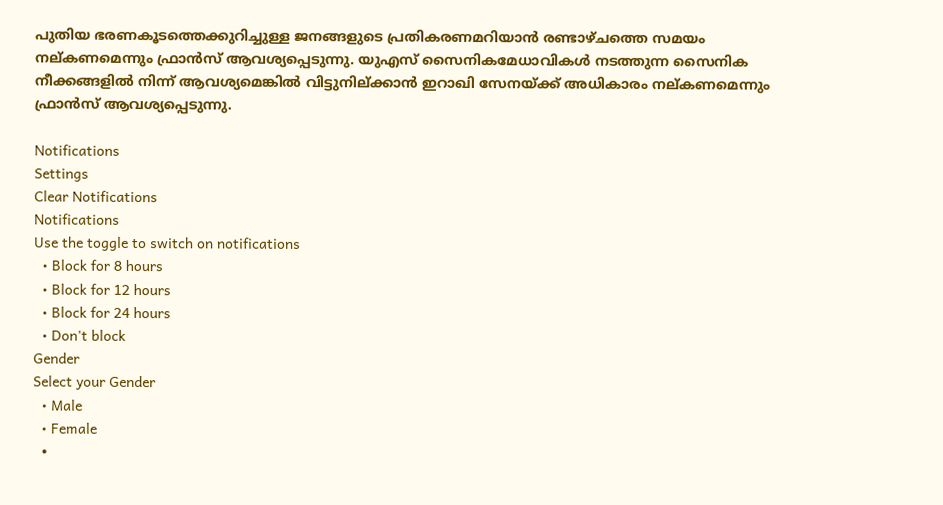പുതിയ ഭരണകൂടത്തെക്കുറിച്ചുള്ള ജനങ്ങളുടെ പ്രതികരണമറിയാന്‍ രണ്ടാഴ്ചത്തെ സമയം നല്കണമെന്നും ഫ്രാന്‍സ് ആവശ്യപ്പെടുന്നു. യുഎസ് സൈനികമേധാവികള്‍ നടത്തുന്ന സൈനിക നീക്കങ്ങളില്‍ നിന്ന് ആവശ്യമെങ്കില്‍ വിട്ടുനില്ക്കാന്‍ ഇറാഖി സേനയ്ക്ക് അധികാരം നല്കണമെന്നും ഫ്രാന്‍സ് ആവശ്യപ്പെടുന്നു.

Notifications
Settings
Clear Notifications
Notifications
Use the toggle to switch on notifications
  • Block for 8 hours
  • Block for 12 hours
  • Block for 24 hours
  • Don't block
Gender
Select your Gender
  • Male
  • Female
  •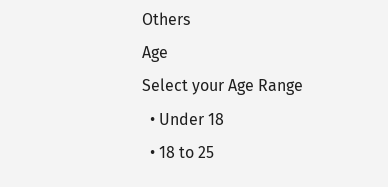Others
Age
Select your Age Range
  • Under 18
  • 18 to 25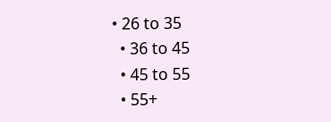• 26 to 35
  • 36 to 45
  • 45 to 55
  • 55+